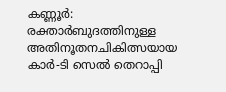കണ്ണൂർ: രക്താർബുദത്തിനുള്ള അതിനൂതനചികിത്സയായ കാർ-ടി സെൽ തെറാപ്പി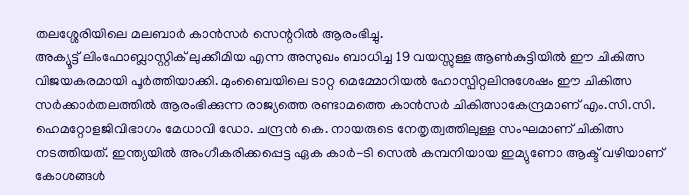തലശ്ശേരിയിലെ മലബാർ കാൻസർ സെന്ററിൽ ആരംഭിച്ചു.
അക്യൂട്ട് ലിംഫോബ്ലാസ്റ്റിക് ലുക്കീമിയ എന്ന അസുഖം ബാധിച്ച 19 വയസ്സുള്ള ആൺകുട്ടിയിൽ ഈ ചികിത്സ വിജയകരമായി പൂർത്തിയാക്കി. മുംബൈയിലെ ടാറ്റ മെമ്മോറിയൽ ഹോസ്പിറ്റലിനുശേഷം ഈ ചികിത്സ സർക്കാർതലത്തിൽ ആരംഭിക്കുന്ന രാജ്യത്തെ രണ്ടാമത്തെ കാൻസർ ചികിത്സാകേന്ദ്രമാണ് എം.സി.സി.
ഹെമറ്റോളജിവിഭാഗം മേധാവി ഡോ. ചന്ദ്രൻ കെ. നായരുടെ നേതൃത്വത്തിലുള്ള സംഘമാണ് ചികിത്സ നടത്തിയത്. ഇന്ത്യയിൽ അംഗീകരിക്കപ്പെട്ട ഏക കാർ-ടി സെൽ കമ്പനിയായ ഇമ്യുണോ ആക്ട് വഴിയാണ് കോശങ്ങൾ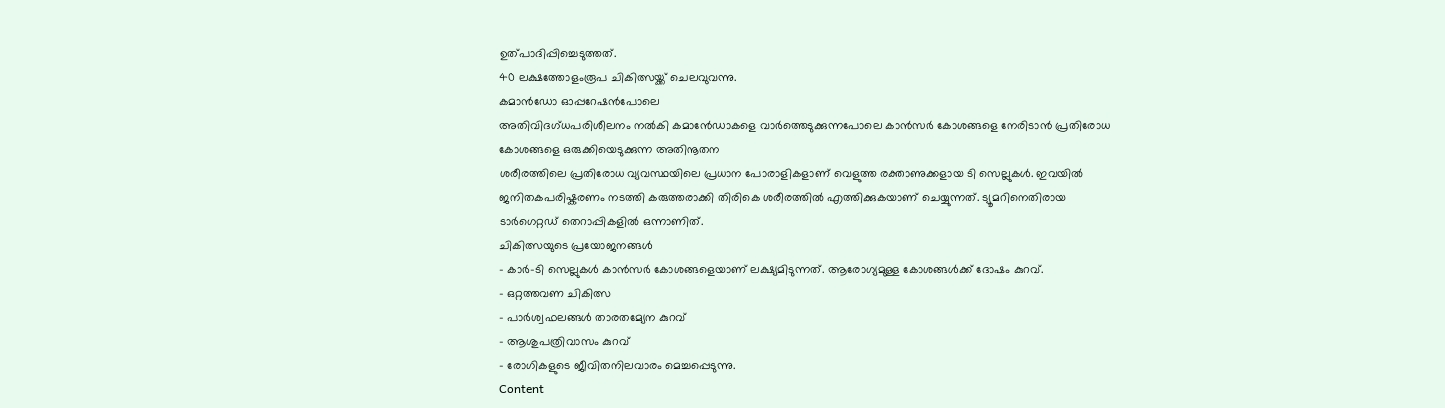ഉത്പാദിപ്പിച്ചെടുത്തത്.
40 ലക്ഷത്തോളംരൂപ ചികിത്സയ്ക്ക് ചെലവുവന്നു.
കമാൻഡോ ഓപ്പറേഷൻപോലെ
അതിവിദഗ്ധപരിശീലനം നൽകി കമാൻേഡാകളെ വാർത്തെടുക്കുന്നപോലെ കാൻസർ കോശങ്ങളെ നേരിടാൻ പ്രതിരോധ കോശങ്ങളെ ഒരുക്കിയെടുക്കുന്ന അതിനൂതന
ശരീരത്തിലെ പ്രതിരോധ വ്യവസ്ഥയിലെ പ്രധാന പോരാളികളാണ് വെളുത്ത രക്താണുക്കളായ ടി സെല്ലുകൾ. ഇവയിൽ ജനിതകപരിഷ്കരണം നടത്തി കരുത്തരാക്കി തിരികെ ശരീരത്തിൽ എത്തിക്കുകയാണ് ചെയ്യുന്നത്. ട്യൂമറിനെതിരായ ടാർഗെറ്റഡ് തെറാപ്പികളിൽ ഒന്നാണിത്.
ചികിത്സയുടെ പ്രയോജനങ്ങൾ
- കാർ-ടി സെല്ലുകൾ കാൻസർ കോശങ്ങളെയാണ് ലക്ഷ്യമിടുന്നത്. ആരോഗ്യമുള്ള കോശങ്ങൾക്ക് ദോഷം കുറവ്.
- ഒറ്റത്തവണ ചികിത്സ
- പാർശ്വഫലങ്ങൾ താരതമ്യേന കുറവ്
- ആശുപത്രിവാസം കുറവ്
- രോഗികളുടെ ജീവിതനിലവാരം മെച്ചപ്പെടുന്നു.
Content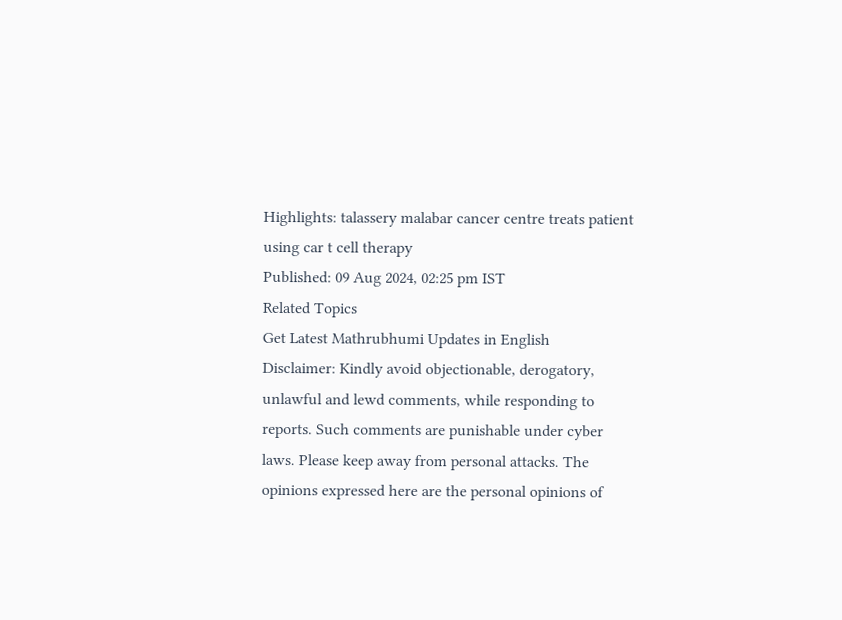Highlights: talassery malabar cancer centre treats patient using car t cell therapy
Published: 09 Aug 2024, 02:25 pm IST
Related Topics
Get Latest Mathrubhumi Updates in English
Disclaimer: Kindly avoid objectionable, derogatory, unlawful and lewd comments, while responding to reports. Such comments are punishable under cyber laws. Please keep away from personal attacks. The opinions expressed here are the personal opinions of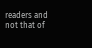readers and not that of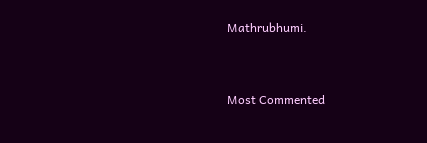Mathrubhumi.



Most Commented